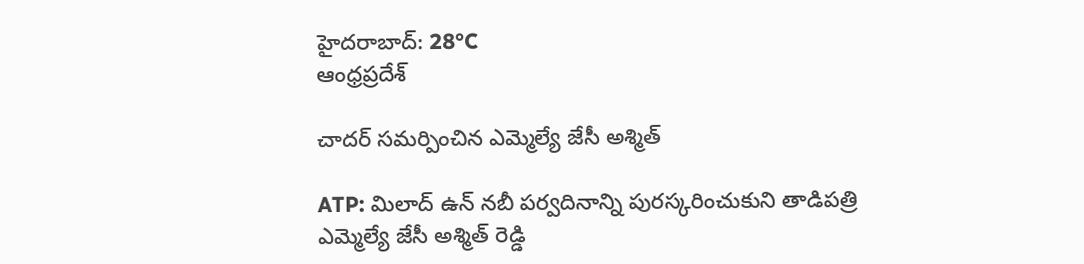హైదరాబాద్: 28°C
ఆంధ్రప్రదేశ్

చాదర్ సమర్పించిన ఎమ్మెల్యే జేసీ అశ్మిత్

ATP: మిలాద్ ఉన్ నబీ పర్వదినాన్ని పురస్కరించుకుని తాడిపత్రి ఎమ్మెల్యే జేసీ అశ్మిత్ రెడ్డి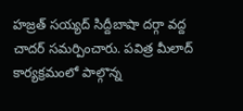హజ్రత్ సయ్యద్ సిద్దీబాషా దర్గా వద్ద చాదర్ సమర్పించారు. పవిత్ర మీలాద్ కార్యక్రమంలో పాల్గొన్న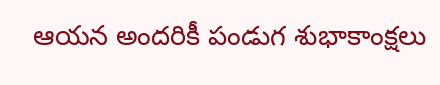ఆయన అందరికీ పండుగ శుభాకాంక్షలు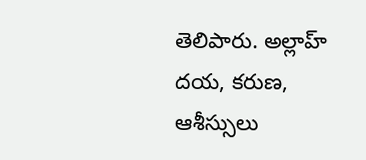తెలిపారు. అల్లాహ్ దయ, కరుణ, ఆశీస్సులు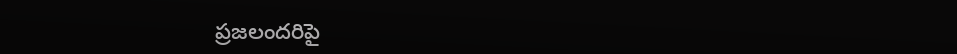ప్రజలందరిపై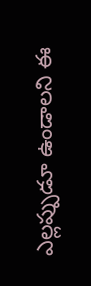ఎల్లప్పుడూ ఉండాలని ఈ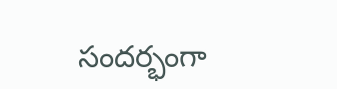సందర్భంగా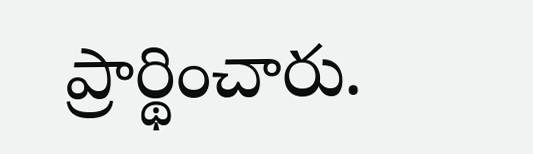ప్రార్థించారు.